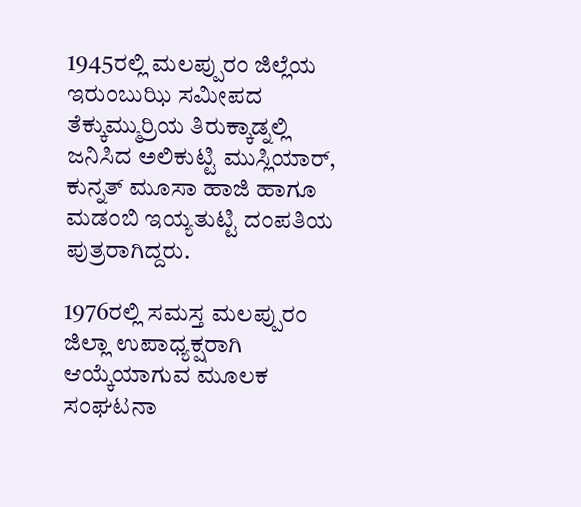1945ರಲ್ಲಿ ಮಲಪ್ಪುರಂ ಜಿಲ್ಲೆಯ ಇರುಂಬುಝಿ ಸಮೀಪದ ತೆಕ್ಕುಮ್ಮುರ್ರಿಯ ತಿರುಕ್ಕಾಡ್ನಲ್ಲಿ ಜನಿಸಿದ ಅಲಿಕುಟ್ಟಿ ಮುಸ್ಲಿಯಾರ್, ಕುನ್ನತ್ ಮೂಸಾ ಹಾಜಿ ಹಾಗೂ ಮಡಂಬಿ ಇಯ್ಯತುಟ್ಟಿ ದಂಪತಿಯ ಪುತ್ರರಾಗಿದ್ದರು.

1976ರಲ್ಲಿ ಸಮಸ್ತ ಮಲಪ್ಪುರಂ ಜಿಲ್ಲಾ ಉಪಾಧ್ಯಕ್ಷರಾಗಿ ಆಯ್ಕೆಯಾಗುವ ಮೂಲಕ ಸಂಘಟನಾ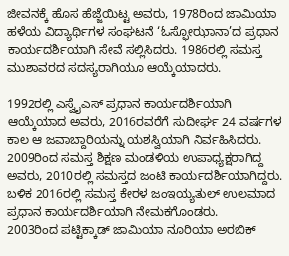ಜೀವನಕ್ಕೆ ಹೊಸ ಹೆಜ್ಜೆಯಿಟ್ಟ ಅವರು, 1978ರಿಂದ ಜಾಮಿಯಾ ಹಳೆಯ ವಿದ್ಯಾರ್ಥಿಗಳ ಸಂಘಟನೆ ‘ಓಸ್ಫೋಝಾನಾ’ದ ಪ್ರಧಾನ ಕಾರ್ಯದರ್ಶಿಯಾಗಿ ಸೇವೆ ಸಲ್ಲಿಸಿದರು. 1986ರಲ್ಲಿ ಸಮಸ್ತ ಮುಶಾವರದ ಸದಸ್ಯರಾಗಿಯೂ ಆಯ್ಕೆಯಾದರು.

1992ರಲ್ಲಿ ಎಸ್ವೈಎಸ್ ಪ್ರಧಾನ ಕಾರ್ಯದರ್ಶಿಯಾಗಿ ಆಯ್ಕೆಯಾದ ಅವರು, 2016ರವರೆಗೆ ಸುದೀರ್ಘ 24 ವರ್ಷಗಳ ಕಾಲ ಆ ಜವಾಬ್ದಾರಿಯನ್ನು ಯಶಸ್ವಿಯಾಗಿ ನಿರ್ವಹಿಸಿದರು. 2009ರಿಂದ ಸಮಸ್ತ ಶಿಕ್ಷಣ ಮಂಡಳಿಯ ಉಪಾಧ್ಯಕ್ಷರಾಗಿದ್ದ ಅವರು, 2010ರಲ್ಲಿ ಸಮಸ್ತದ ಜಂಟಿ ಕಾರ್ಯದರ್ಶಿಯಾಗಿದ್ದರು. ಬಳಿಕ 2016ರಲ್ಲಿ ಸಮಸ್ತ ಕೇರಳ ಜಂಇಯ್ಯತುಲ್ ಉಲಮಾದ ಪ್ರಧಾನ ಕಾರ್ಯದರ್ಶಿಯಾಗಿ ನೇಮಕಗೊಂಡರು.
2003ರಿಂದ ಪಟ್ಟಿಕ್ಕಾಡ್ ಜಾಮಿಯಾ ನೂರಿಯಾ ಅರಬಿಕ್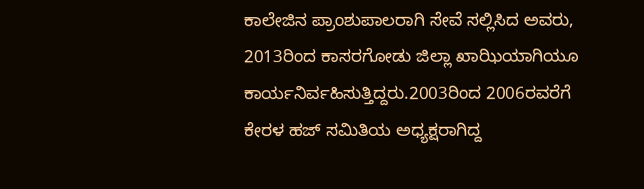ಕಾಲೇಜಿನ ಪ್ರಾಂಶುಪಾಲರಾಗಿ ಸೇವೆ ಸಲ್ಲಿಸಿದ ಅವರು, 2013ರಿಂದ ಕಾಸರಗೋಡು ಜಿಲ್ಲಾ ಖಾಝಿಯಾಗಿಯೂ ಕಾರ್ಯನಿರ್ವಹಿಸುತ್ತಿದ್ದರು.2003ರಿಂದ 2006ರವರೆಗೆ ಕೇರಳ ಹಜ್ ಸಮಿತಿಯ ಅಧ್ಯಕ್ಷರಾಗಿದ್ದ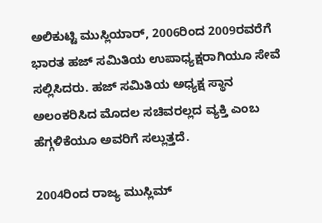ಅಲಿಕುಟ್ಟಿ ಮುಸ್ಲಿಯಾರ್, 2006ರಿಂದ 2009ರವರೆಗೆ ಭಾರತ ಹಜ್ ಸಮಿತಿಯ ಉಪಾಧ್ಯಕ್ಷರಾಗಿಯೂ ಸೇವೆ ಸಲ್ಲಿಸಿದರು. ಹಜ್ ಸಮಿತಿಯ ಅಧ್ಯಕ್ಷ ಸ್ಥಾನ ಅಲಂಕರಿಸಿದ ಮೊದಲ ಸಚಿವರಲ್ಲದ ವ್ಯಕ್ತಿ ಎಂಬ ಹೆಗ್ಗಳಿಕೆಯೂ ಅವರಿಗೆ ಸಲ್ಲುತ್ತದೆ.

2004ರಿಂದ ರಾಜ್ಯ ಮುಸ್ಲಿಮ್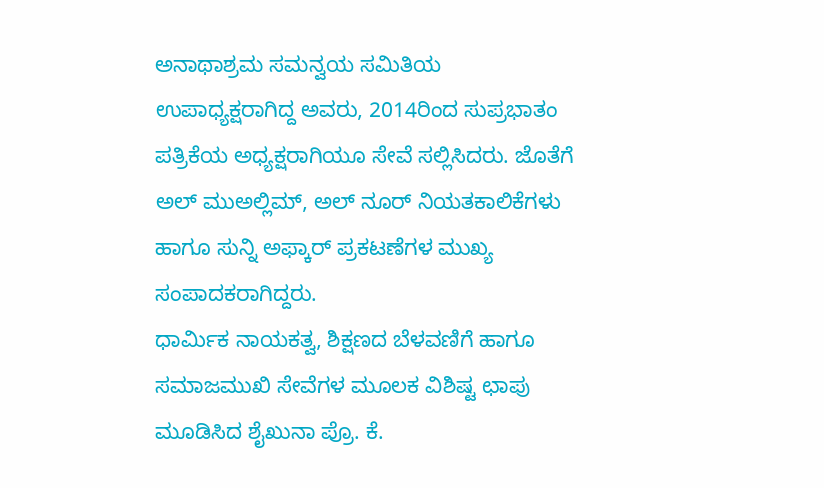ಅನಾಥಾಶ್ರಮ ಸಮನ್ವಯ ಸಮಿತಿಯ ಉಪಾಧ್ಯಕ್ಷರಾಗಿದ್ದ ಅವರು, 2014ರಿಂದ ಸುಪ್ರಭಾತಂ ಪತ್ರಿಕೆಯ ಅಧ್ಯಕ್ಷರಾಗಿಯೂ ಸೇವೆ ಸಲ್ಲಿಸಿದರು. ಜೊತೆಗೆ ಅಲ್ ಮುಅಲ್ಲಿಮ್, ಅಲ್ ನೂರ್ ನಿಯತಕಾಲಿಕೆಗಳು ಹಾಗೂ ಸುನ್ನಿ ಅಫ್ಕಾರ್ ಪ್ರಕಟಣೆಗಳ ಮುಖ್ಯ ಸಂಪಾದಕರಾಗಿದ್ದರು.
ಧಾರ್ಮಿಕ ನಾಯಕತ್ವ, ಶಿಕ್ಷಣದ ಬೆಳವಣಿಗೆ ಹಾಗೂ ಸಮಾಜಮುಖಿ ಸೇವೆಗಳ ಮೂಲಕ ವಿಶಿಷ್ಟ ಛಾಪು ಮೂಡಿಸಿದ ಶೈಖುನಾ ಪ್ರೊ. ಕೆ.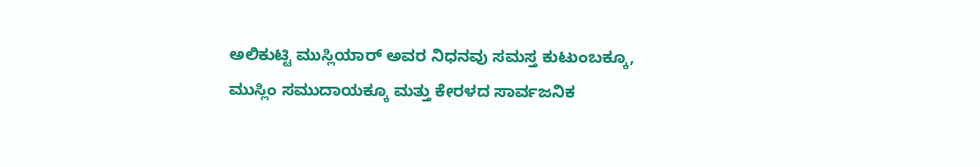ಅಲಿಕುಟ್ಟಿ ಮುಸ್ಲಿಯಾರ್ ಅವರ ನಿಧನವು ಸಮಸ್ತ ಕುಟುಂಬಕ್ಕೂ, ಮುಸ್ಲಿಂ ಸಮುದಾಯಕ್ಕೂ ಮತ್ತು ಕೇರಳದ ಸಾರ್ವಜನಿಕ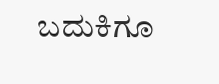ಬದುಕಿಗೂ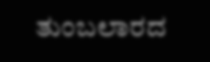ತುಂಬಲಾರದ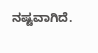ನಷ್ಟವಾಗಿದೆ.